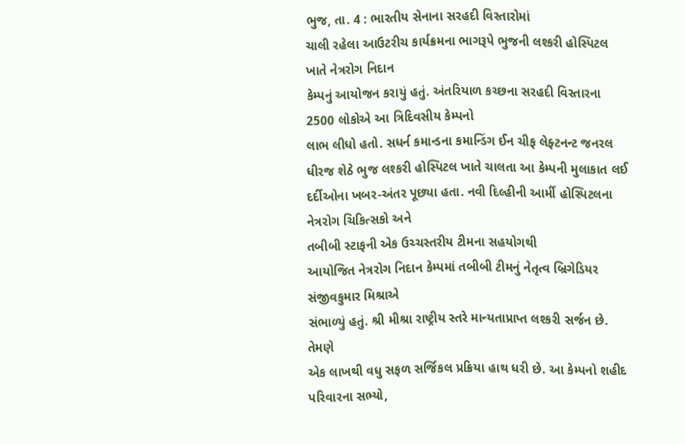ભુજ, તા. 4 : ભારતીય સેનાના સરહદી વિસ્તારોમાં
ચાલી રહેલા આઉટરીચ કાર્યક્રમના ભાગરૂપે ભુજની લશ્કરી હોસ્પિટલ ખાતે નેત્રરોગ નિદાન
કેમ્પનું આયોજન કરાયું હતું. અંતરિયાળ કચ્છના સરહદી વિસ્તારના 2500 લોકોએ આ ત્રિદિવસીય કેમ્પનો
લાભ લીધો હતો. સધર્ન કમાન્ડના કમાન્ડિંગ ઈન ચીફ લેફ્ટનન્ટ જનરલ ધીરજ શેઠે ભુજ લશ્કરી હોસ્પિટલ ખાતે ચાલતા આ કેમ્પની મુલાકાત લઈ
દર્દીઓના ખબર-અંતર પૂછ્યા હતા. નવી દિલ્હીની આર્મી હોસ્પિટલના નેત્રરોગ ચિકિત્સકો અને
તબીબી સ્ટાફની એક ઉચ્ચસ્તરીય ટીમના સહયોગથી
આયોજિત નેત્રરોગ નિદાન કેમ્પમાં તબીબી ટીમનું નેતૃત્વ બ્રિગેડિયર સંજીવકુમાર મિશ્રાએ
સંભાળ્યું હતું. શ્રી મીશ્રા રાષ્ટ્રીય સ્તરે માન્યતાપ્રાપ્ત લશ્કરી સર્જન છે. તેમણે
એક લાખથી વધુ સફળ સર્જિકલ પ્રક્રિયા હાથ ધરી છે. આ કેમ્પનો શહીદ પરિવારના સભ્યો,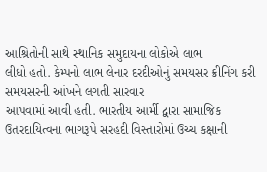આશ્રિતોની સાથે સ્થાનિક સમુદાયના લોકોએ લાભ
લીધો હતો. કેમ્પનો લાભ લેનાર દરદીઓનું સમયસર ક્રીનિંગ કરી સમયસરની આંખને લગતી સારવાર
આપવામાં આવી હતી. ભારતીય આર્મી દ્વારા સામાજિક
ઉતરદાયિત્વના ભાગરૂપે સરહદી વિસ્તારોમાં ઉચ્ચ કક્ષાની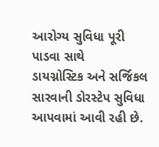આરોગ્ય સુવિધા પૂરી પાડવા સાથે
ડાયગ્નોસ્ટિક અને સર્જિકલ સારવાની ડોરસ્ટેપ સુવિધા આપવામાં આવી રહી છે.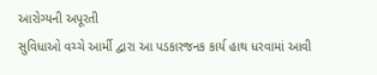આરોગ્યની અપૂરતી
સુવિધાઓ વચ્ચે આર્મી દ્વારા આ પડકારજનક કાર્ય હાથ ધરવામાં આવી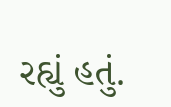રહ્યું હતું.